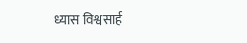ध्यास विश्वसार्ह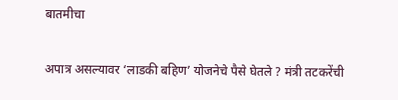बातमीचा

अपात्र असल्यावर ‘लाडकी बहिण’ योजनेचे पैसे घेतले ? मंत्री तटकरेंची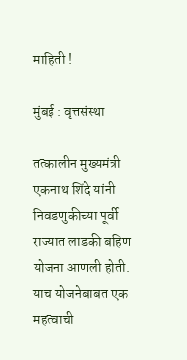माहिती !

मुंबई : वृत्तसंस्था

तत्कालीन मुख्यमंत्री एकनाथ शिंदे यांनी निवडणुकीच्या पूर्वी राज्यात लाडकी बहिण योजना आणली होती. याच योजनेबाबत एक महत्वाची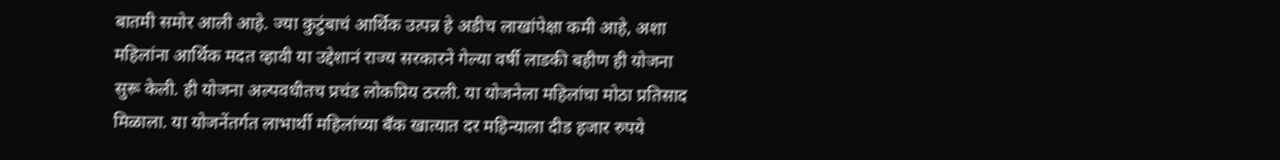बातमी समोर आली आहे. ज्या कुटुंबाचं आर्थिक उत्पन्न हे अडीच लाखांपेक्षा कमी आहे, अशा महिलांना आर्थिक मदत व्हावी या उद्देशानं राज्य सरकारने गेल्या वर्षी लाडकी बहीण ही योजना सुरू केली. ही योजना अल्पवधीतच प्रचंड लोकप्रिय ठरली. या योजनेला महिलांचा मोठा प्रतिसाद मिळाला. या योजनेंतर्गत लाभार्थी महिलांच्या बँक खात्यात दर महिन्याला दीड हजार रुपये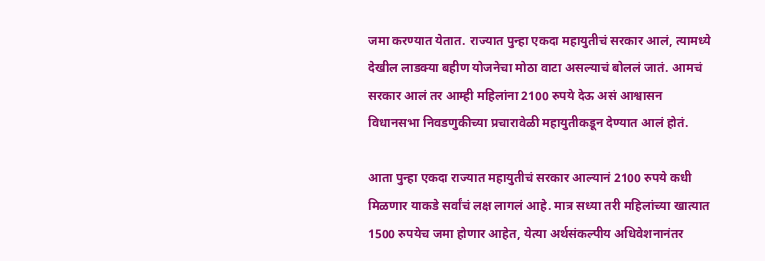जमा करण्यात येतात. राज्यात पुन्हा एकदा महायुतीचं सरकार आलं, त्यामध्ये देखील लाडक्या बहीण योजनेचा मोठा वाटा असल्याचं बोललं जातं. आमचं सरकार आलं तर आम्ही महिलांना 2100 रुपये देऊ असं आश्वासन विधानसभा निवडणुकीच्या प्रचारावेळी महायुतीकडून देण्यात आलं होतं.

आता पुन्हा एकदा राज्यात महायुतीचं सरकार आल्यानं 2100 रुपये कधी मिळणार याकडे सर्वांचं लक्ष लागलं आहे. मात्र सध्या तरी महिलांच्या खात्यात 1500 रुपयेच जमा होणार आहेत, येत्या अर्थसंकल्पीय अधिवेशनानंतर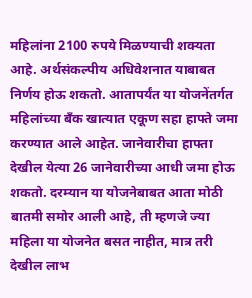महिलांना 2100 रुपये मिळण्याची शक्यता आहे. अर्थसंकल्पीय अधिवेशनात याबाबत निर्णय होऊ शकतो. आतापर्यंत या योजनेंतर्गत महिलांच्या बँक खात्यात एकूण सहा हाफ्ते जमा करण्यात आले आहेत. जानेवारीचा हाफ्ता देखील येत्या 26 जानेवारीच्या आधी जमा होऊ शकतो. दरम्यान या योजनेबाबत आता मोठी बातमी समोर आली आहे, ती म्हणजे ज्या महिला या योजनेत बसत नाहीत, मात्र तरी देखील लाभ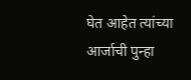घेत आहेत त्यांच्या आर्जाची पुन्हा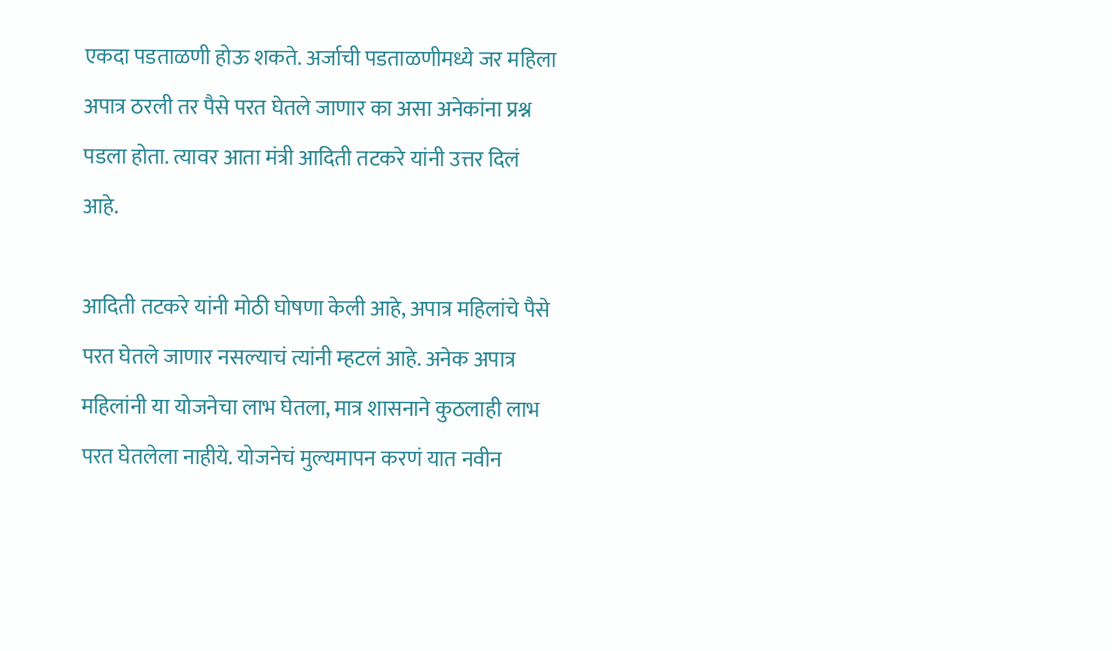एकदा पडताळणी होऊ शकते. अर्जाची पडताळणीमध्ये जर महिला अपात्र ठरली तर पैसे परत घेतले जाणार का असा अनेकांना प्रश्न पडला होता. त्यावर आता मंत्री आदिती तटकरे यांनी उत्तर दिलं आहे.

आदिती तटकरे यांनी मोठी घोषणा केली आहे, अपात्र महिलांचे पैसे परत घेतले जाणार नसल्याचं त्यांनी म्हटलं आहे. अनेक अपात्र महिलांनी या योजनेचा लाभ घेतला, मात्र शासनाने कुठलाही लाभ परत घेतलेला नाहीये. योजनेचं मुल्यमापन करणं यात नवीन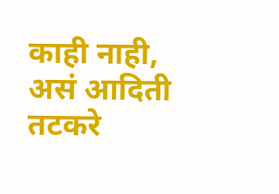काही नाही, असं आदिती तटकरे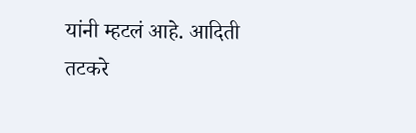यांनी म्हटलं आहे. आदिती तटकरे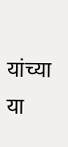यांच्या या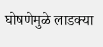घोषणेमुळे लाडक्या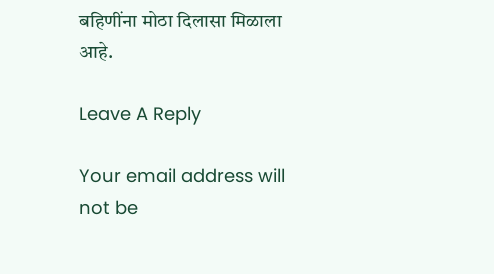बहिणींना मोठा दिलासा मिळाला आहे.

Leave A Reply

Your email address will not be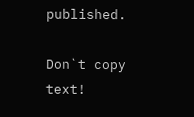published.

Don`t copy text!